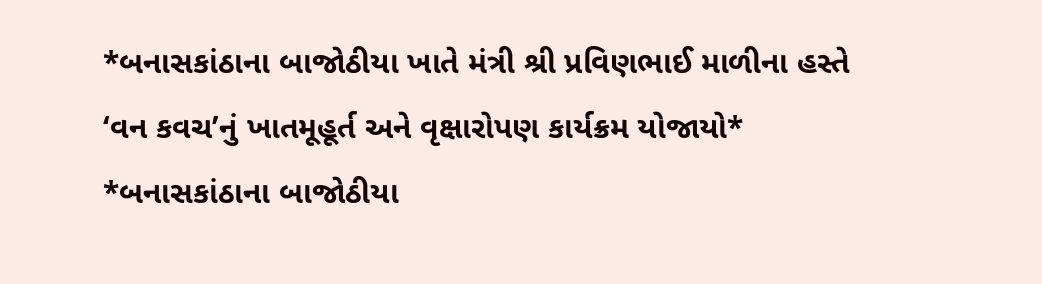*બનાસકાંઠાના બાજોઠીયા ખાતે મંત્રી શ્રી પ્રવિણભાઈ માળીના હસ્તે ‘વન કવચ’નું ખાતમૂહૂર્ત અને વૃક્ષારોપણ કાર્યક્રમ યોજાયો*
*બનાસકાંઠાના બાજોઠીયા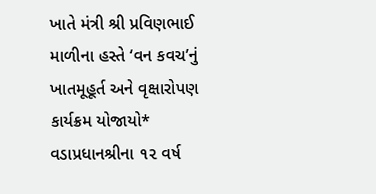ખાતે મંત્રી શ્રી પ્રવિણભાઈ માળીના હસ્તે ‘વન કવચ’નું ખાતમૂહૂર્ત અને વૃક્ષારોપણ કાર્યક્રમ યોજાયો* વડાપ્રધાનશ્રીના ૧૨ વર્ષ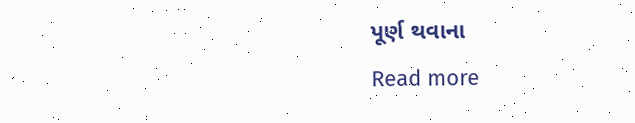પૂર્ણ થવાના
Read more